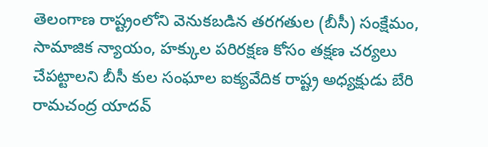తెలంగాణ రాష్ట్రంలోని వెనుకబడిన తరగతుల (బీసీ) సంక్షేమం, సామాజిక న్యాయం, హక్కుల పరిరక్షణ కోసం తక్షణ చర్యలు చేపట్టాలని బీసీ కుల సంఘాల ఐక్యవేదిక రాష్ట్ర అధ్యక్షుడు బేరి రామచంద్ర యాదవ్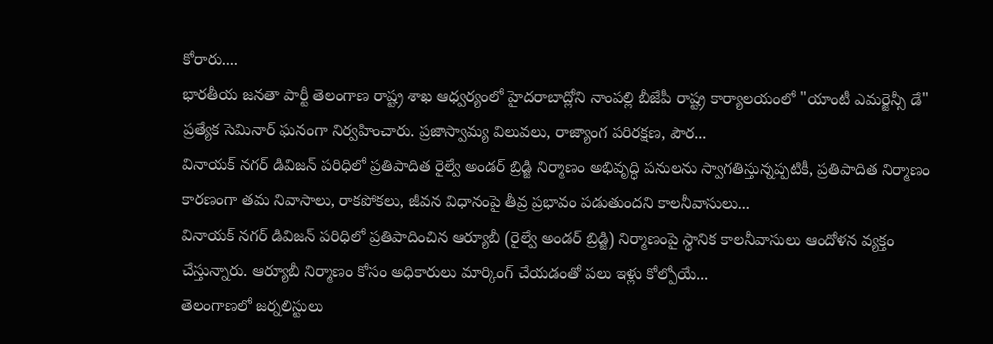కోరారు....
భారతీయ జనతా పార్టీ తెలంగాణ రాష్ట్ర శాఖ ఆధ్వర్యంలో హైదరాబాద్లోని నాంపల్లి బీజేపీ రాష్ట్ర కార్యాలయంలో "యాంటీ ఎమర్జెన్సీ డే" ప్రత్యేక సెమినార్ ఘనంగా నిర్వహించారు. ప్రజాస్వామ్య విలువలు, రాజ్యాంగ పరిరక్షణ, పౌర...
వినాయక్ నగర్ డివిజన్ పరిధిలో ప్రతిపాదిత రైల్వే అండర్ బ్రిడ్జి నిర్మాణం అభివృద్ధి పనులను స్వాగతిస్తున్నప్పటికీ, ప్రతిపాదిత నిర్మాణం కారణంగా తమ నివాసాలు, రాకపోకలు, జీవన విధానంపై తీవ్ర ప్రభావం పడుతుందని కాలనీవాసులు...
వినాయక్ నగర్ డివిజన్ పరిధిలో ప్రతిపాదించిన ఆర్యూబీ (రైల్వే అండర్ బ్రిడ్జి) నిర్మాణంపై స్థానిక కాలనీవాసులు ఆందోళన వ్యక్తం చేస్తున్నారు. ఆర్యూబీ నిర్మాణం కోసం అధికారులు మార్కింగ్ చేయడంతో పలు ఇళ్లు కోల్పోయే...
తెలంగాణలో జర్నలిస్టులు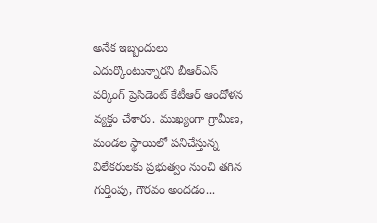అనేక ఇబ్బందులు ఎదుర్కొంటున్నారని బీఆర్ఎస్ వర్కింగ్ ప్రెసిడెంట్ కేటీఆర్ ఆందోళన వ్యక్తం చేశారు. ముఖ్యంగా గ్రామీణ, మండల స్థాయిలో పనిచేస్తున్న విలేకరులకు ప్రభుత్వం నుంచి తగిన గుర్తింపు, గౌరవం అందడం...